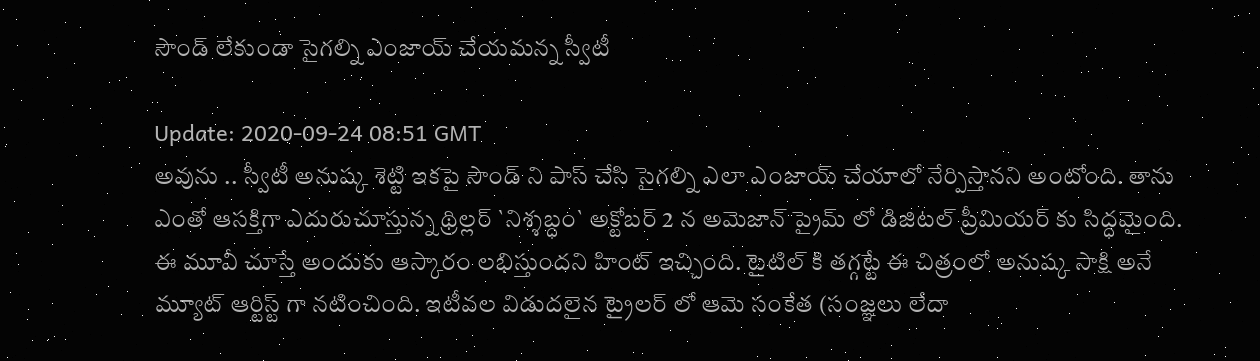సౌండ్ లేకుండా సైగ‌ల్ని ఎంజాయ్ చేయ‌మన్న స్వీటీ

Update: 2020-09-24 08:51 GMT
అవును .. స్వీటీ అనుష్క శెట్టి ఇక‌పై సౌండ్ ని పాస్ చేసి సైగ‌ల్ని ఎలా ఎంజాయ్ చేయాలో నేర్పిస్తాన‌ని అంటోంది. తాను ఎంతో ఆసక్తిగా ఎదురుచూస్తున్న థ్రిల్లర్ `నిశ్శ‌బ్ధం` అక్టోబర్ 2 న అమెజాన్ ప్రైమ్ లో డిజిటల్ ప్రీమియర్ ‌కు సిద్ధమైంది. ఈ మూవీ చూస్తే అందుకు ఆస్కారం ల‌భిస్తుంద‌ని హింట్ ఇచ్చింది. టైటిల్ కి త‌గ్గ‌ట్టే ఈ చిత్రంలో అనుష్క సాక్షి అనే మ్యూట్ ఆర్టిస్ట్ ‌గా నటించింది. ఇటీవల విడుదలైన ట్రైలర్ ‌లో ఆమె సంకేత (సంజ్ఞ‌లు లేదా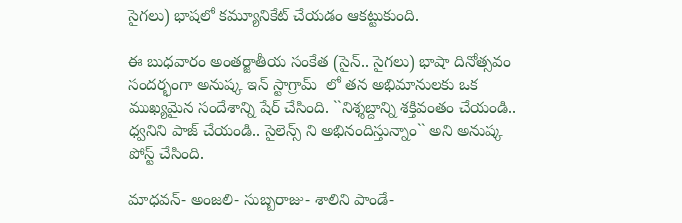సైగ‌లు) భాషలో కమ్యూనికేట్ చేయడం ఆక‌ట్టుకుంది.

ఈ బుధ‌వారం అంతర్జాతీయ సంకేత (సైన్.. సైగ‌లు) భాషా దినోత్సవం సందర్భంగా అనుష్క ఇన్ ‌స్టాగ్రామ్  లో తన అభిమానులకు ఒక ముఖ్యమైన సందేశాన్ని షేర్ చేసింది. ``నిశ్శబ్దాన్ని శక్తివంతం చేయండి.. ధ్వనిని పాజ్ చేయండి.. సైలెన్స్ ని అభినందిస్తున్నాం`` అని అనుష్క పోస్ట్ చేసింది.

మాధవన్- అంజలి- సుబ్బరాజు- శాలిని పాండే-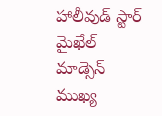హాలీవుడ్ స్టార్ మైఖేల్ మాడ్సెన్ ముఖ్య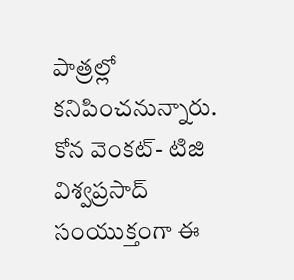పాత్రల్లో కనిపించనున్నారు. కోన వెంకట్- టిజి విశ్వప్రసాద్ సంయుక్తంగా ఈ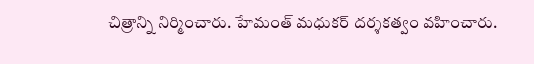చిత్రాన్ని నిర్మించారు. హేమంత్ మధుకర్ దర్శకత్వం వ‌హించారు.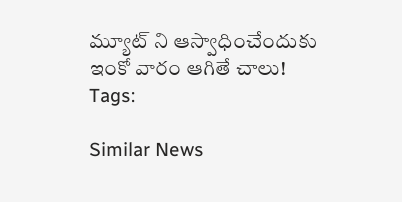మ్యూట్ ని ఆస్వాధించేందుకు ఇంకో వారం ఆగితే చాలు!
Tags:

Similar News